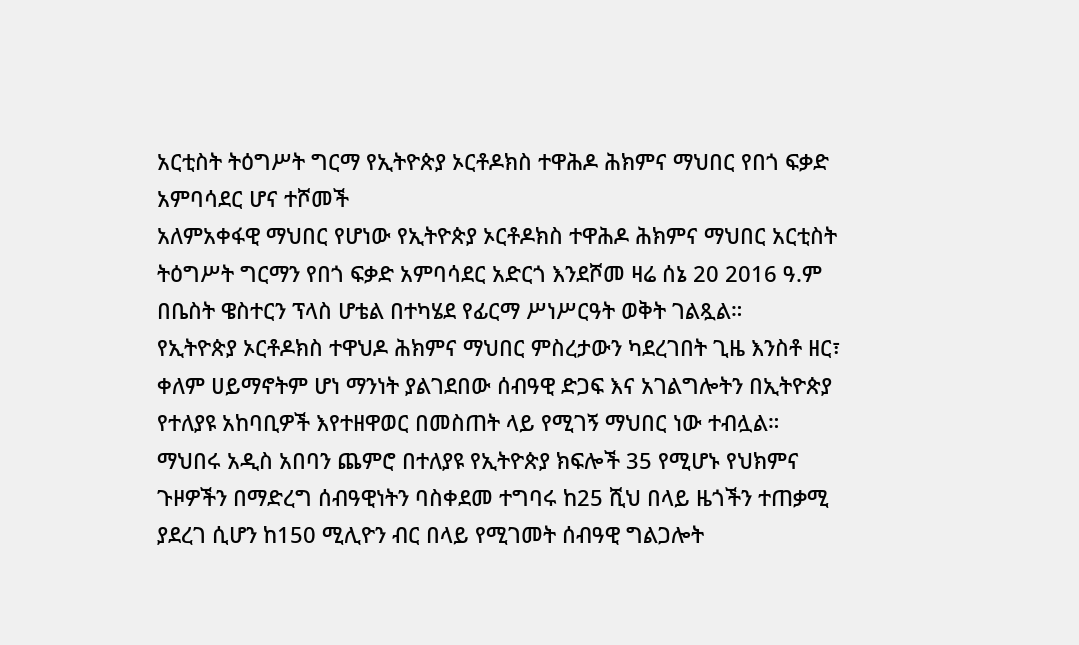አርቲስት ትዕግሥት ግርማ የኢትዮጵያ ኦርቶዶክስ ተዋሕዶ ሕክምና ማህበር የበጎ ፍቃድ አምባሳደር ሆና ተሾመች
አለምአቀፋዊ ማህበር የሆነው የኢትዮጵያ ኦርቶዶክስ ተዋሕዶ ሕክምና ማህበር አርቲስት ትዕግሥት ግርማን የበጎ ፍቃድ አምባሳደር አድርጎ እንደሾመ ዛሬ ሰኔ 20 2016 ዓ.ም በቤስት ዌስተርን ፕላስ ሆቴል በተካሄደ የፊርማ ሥነሥርዓት ወቅት ገልጿል።
የኢትዮጵያ ኦርቶዶክስ ተዋህዶ ሕክምና ማህበር ምስረታውን ካደረገበት ጊዜ እንስቶ ዘር፣ ቀለም ሀይማኖትም ሆነ ማንነት ያልገደበው ሰብዓዊ ድጋፍ እና አገልግሎትን በኢትዮጵያ የተለያዩ አከባቢዎች እየተዘዋወር በመስጠት ላይ የሚገኝ ማህበር ነው ተብሏል።
ማህበሩ አዲስ አበባን ጨምሮ በተለያዩ የኢትዮጵያ ክፍሎች 35 የሚሆኑ የህክምና ጉዞዎችን በማድረግ ሰብዓዊነትን ባስቀደመ ተግባሩ ከ25 ሺህ በላይ ዜጎችን ተጠቃሚ ያደረገ ሲሆን ከ150 ሚሊዮን ብር በላይ የሚገመት ሰብዓዊ ግልጋሎት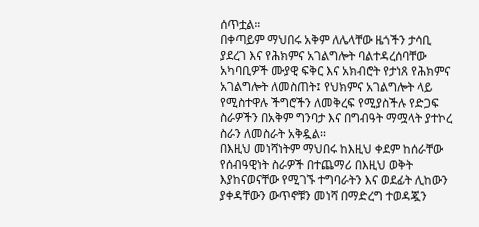ሰጥቷል።
በቀጣይም ማህበሩ አቅም ለሌላቸው ዜጎችን ታሳቢ ያደረገ እና የሕክምና አገልግሎት ባልተዳረሰባቸው አካባቢዎች ሙያዊ ፍቅር እና አክብሮት የታነጸ የሕክምና አገልግሎት ለመስጠት፤ የህክምና አገልግሎት ላይ የሚስተዋሉ ችግሮችን ለመቅረፍ የሚያስችሉ የድጋፍ ስራዎችን በአቅም ግንባታ እና በግብዓት ማሟላት ያተኮረ ስራን ለመስራት አቅዷል፡፡
በእዚህ መነሻነትም ማህበሩ ከእዚህ ቀደም ከሰራቸው የሰብዓዊነት ስራዎች በተጨማሪ በእዚህ ወቅት እያከናወናቸው የሚገኙ ተግባራትን እና ወደፊት ሊከውን ያቀዳቸውን ውጥኖቹን መነሻ በማድረግ ተወዳጇን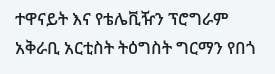ተዋናይት እና የቴሌቪዥን ፕሮግራም አቅራቢ አርቲስት ትዕግስት ግርማን የበጎ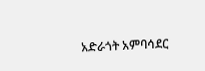አድራጎት አምባሳደር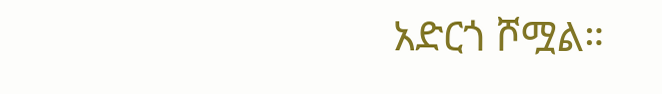አድርጎ ሾሟል።